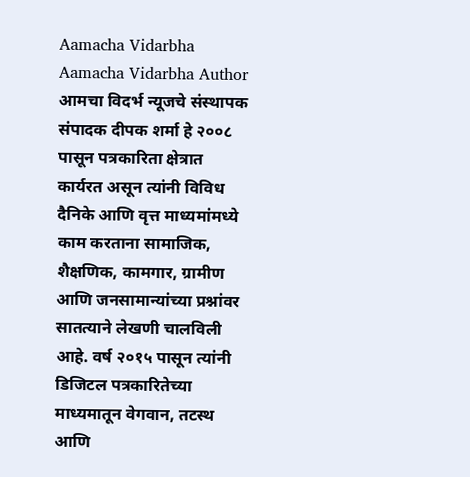Aamacha Vidarbha Aamacha Vidarbha Author आमचा विदर्भ न्यूजचे संस्थापक संपादक दीपक शर्मा हे २००८ पासून पत्रकारिता क्षेत्रात कार्यरत असून त्यांनी विविध दैनिके आणि वृत्त माध्यमांमध्ये काम करताना सामाजिक, शैक्षणिक, कामगार, ग्रामीण आणि जनसामान्यांच्या प्रश्नांवर सातत्याने लेखणी चालविली आहे. वर्ष २०१५ पासून त्यांनी डिजिटल पत्रकारितेच्या माध्यमातून वेगवान, तटस्थ आणि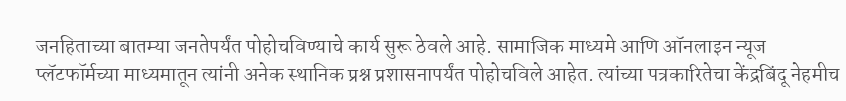जनहिताच्या बातम्या जनतेपर्यंत पोहोचविण्याचे कार्य सुरू ठेवले आहे. सामाजिक माध्यमे आणि ऑनलाइन न्यूज प्लॅटफॉर्मच्या माध्यमातून त्यांनी अनेक स्थानिक प्रश्न प्रशासनापर्यंत पोहोचविले आहेत. त्यांच्या पत्रकारितेचा केंद्रबिंदू नेहमीच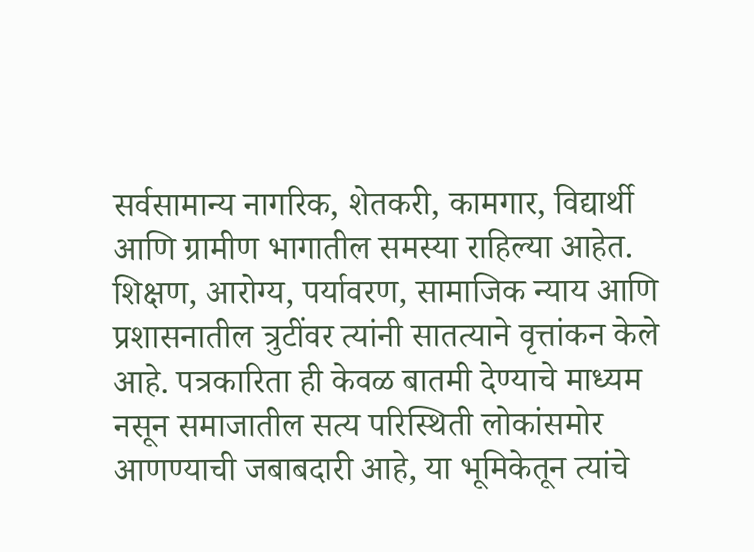सर्वसामान्य नागरिक, शेतकरी, कामगार, विद्यार्थी आणि ग्रामीण भागातील समस्या राहिल्या आहेत. शिक्षण, आरोग्य, पर्यावरण, सामाजिक न्याय आणि प्रशासनातील त्रुटींवर त्यांनी सातत्याने वृत्तांकन केले आहे. पत्रकारिता ही केवळ बातमी देण्याचे माध्यम नसून समाजातील सत्य परिस्थिती लोकांसमोर आणण्याची जबाबदारी आहे, या भूमिकेतून त्यांचे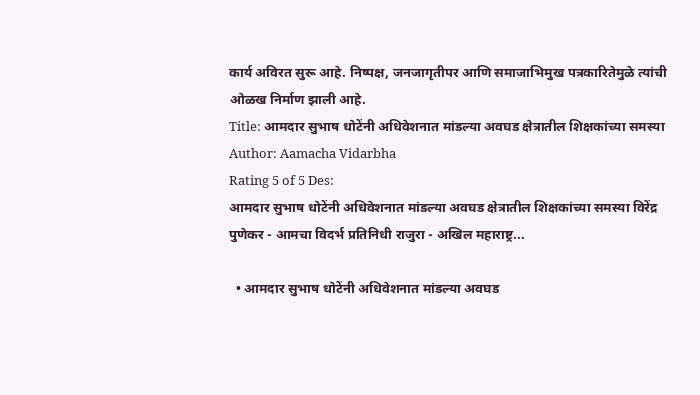कार्य अविरत सुरू आहे. निष्पक्ष, जनजागृतीपर आणि समाजाभिमुख पत्रकारितेमुळे त्यांची ओळख निर्माण झाली आहे.
Title: आमदार सुभाष धोटेंनी अधिवेशनात मांडल्या अवघड क्षेत्रातील शिक्षकांच्या समस्या
Author: Aamacha Vidarbha
Rating 5 of 5 Des:
आमदार सुभाष धोटेंनी अधिवेशनात मांडल्या अवघड क्षेत्रातील शिक्षकांच्या समस्या विरेंद्र पुणेकर - आमचा विदर्भ प्रतिनिधी राजुरा - अखिल महाराष्ट्र...

  • आमदार सुभाष धोटेंनी अधिवेशनात मांडल्या अवघड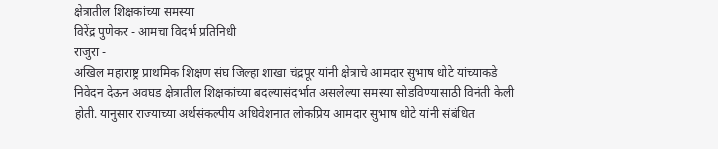क्षेत्रातील शिक्षकांच्या समस्या
विरेंद्र पुणेकर - आमचा विदर्भ प्रतिनिधी
राजुरा -
अखिल महाराष्ट्र प्राथमिक शिक्षण संघ जिल्हा शाखा चंद्रपूर यांनी क्षेत्राचे आमदार सुभाष धोटे यांच्याकडे निवेदन देऊन अवघड क्षेत्रातील शिक्षकांच्या बदल्यासंदर्भात असलेल्या समस्या सोडविण्यासाठी विनंती केली होती. यानुसार राज्याच्या अर्थसंकल्पीय अधिवेशनात लोकप्रिय आमदार सुभाष धोटे यांनी संबंधित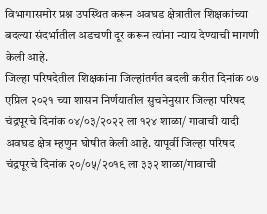विभागासमोर प्रश्न उपस्थित करून अवघड क्षेत्रातील शिक्षकांच्या बदल्या संदर्भातील अडचणी दूर करून त्यांना न्याय देण्याची मागणी केली आहे.
जिल्हा परिषदेतील शिक्षकांना जिल्हांतर्गत बदली करीत दिनांक ०७ एप्रिल २०२१ च्या शासन निर्णयातील सुचनेनुसार जिल्हा परिषद चंद्रपूरचे दिनांक ०४/०३/२०२२ ला १२४ शाळा/ गावाची यादी अवघड क्षेत्र म्हणुन घोषीत केली आहे. यापूर्वी जिल्हा परिषद चंद्रपूरचे दिनांक २०/०५/२०१९ ला ३३२ शाळा/गावाची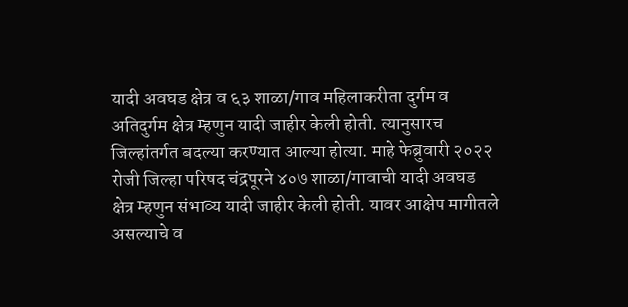यादी अवघड क्षेत्र व ६३ शाळा/गाव महिलाकरीता दुर्गम व अतिदुर्गम क्षेत्र म्हणुन यादी जाहीर केली होती. त्यानुसारच जिल्हांतर्गत बदल्या करण्यात आल्या होत्या. माहे फेब्रुवारी २०२२ रोजी जिल्हा परिषद चंद्रपूरने ४०७ शाळा/गावाची यादी अवघड क्षेत्र म्हणुन संभाव्य यादी जाहीर केली होती. यावर आक्षेप मागीतले असल्याचे व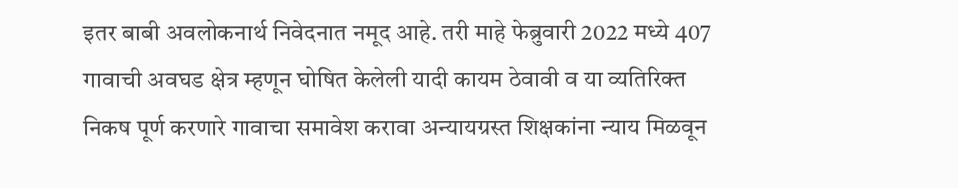इतर बाबी अवलोकनार्थ निवेदनात नमूद आहे. तरी माहे फेब्रुवारी 2022 मध्ये 407 गावाची अवघड क्षेत्र म्हणून घोषित केलेली यादी कायम ठेवावी व या व्यतिरिक्त निकष पूर्ण करणारे गावाचा समावेश करावा अन्यायग्रस्त शिक्षकांना न्याय मिळवून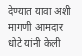देण्यात यावा अशी मागणी आमदार धोटे यांनी केली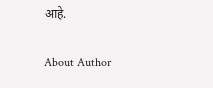आहे.

About Author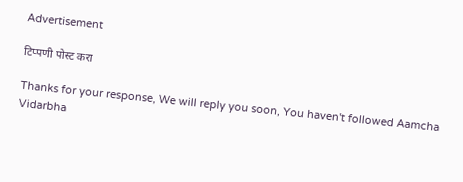Advertisement

टिप्पणी पोस्ट करा

Thanks for your response, We will reply you soon, You haven't followed Aamcha Vidarbha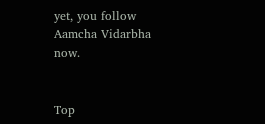yet, you follow Aamcha Vidarbha now.


Top